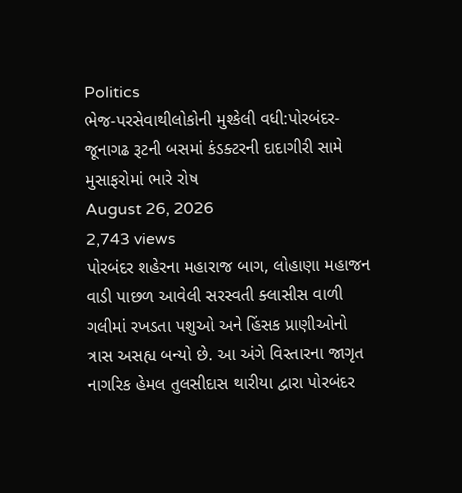Politics
ભેજ-પરસેવાથીલોકોની મુશ્કેલી વધી:પોરબંદર-જૂનાગઢ રૂટની બસમાં કંડક્ટરની દાદાગીરી સામે મુસાફરોમાં ભારે રોષ
August 26, 2026
2,743 views
પોરબંદર શહેરના મહારાજ બાગ, લોહાણા મહાજન વાડી પાછળ આવેલી સરસ્વતી ક્લાસીસ વાળી ગલીમાં રખડતા પશુઓ અને હિંસક પ્રાણીઓનો ત્રાસ અસહ્ય બન્યો છે. આ અંગે વિસ્તારના જાગૃત નાગરિક હેમલ તુલસીદાસ થારીયા દ્વારા પોરબંદર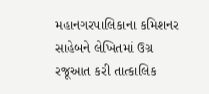મહાનગરપાલિકાના કમિશનર સાહેબને લેખિતમાં ઉગ્ર રજૂઆત કરી તાત્કાલિક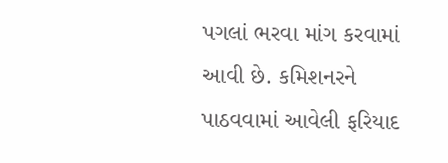પગલાં ભરવા માંગ કરવામાં આવી છે. કમિશનરને પાઠવવામાં આવેલી ફરિયાદ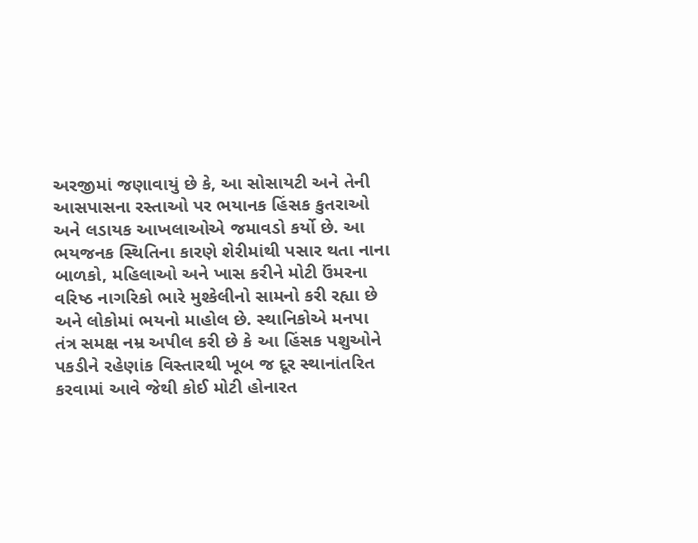અરજીમાં જણાવાયું છે કે, આ સોસાયટી અને તેની આસપાસના રસ્તાઓ પર ભયાનક હિંસક કુતરાઓ અને લડાયક આખલાઓએ જમાવડો કર્યો છે. આ ભયજનક સ્થિતિના કારણે શેરીમાંથી પસાર થતા નાના બાળકો, મહિલાઓ અને ખાસ કરીને મોટી ઉંમરના વરિષ્ઠ નાગરિકો ભારે મુશ્કેલીનો સામનો કરી રહ્યા છે અને લોકોમાં ભયનો માહોલ છે. સ્થાનિકોએ મનપા તંત્ર સમક્ષ નમ્ર અપીલ કરી છે કે આ હિંસક પશુઓને પકડીને રહેણાંક વિસ્તારથી ખૂબ જ દૂર સ્થાનાંતરિત કરવામાં આવે જેથી કોઈ મોટી હોનારત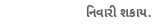નિવારી શકાય.